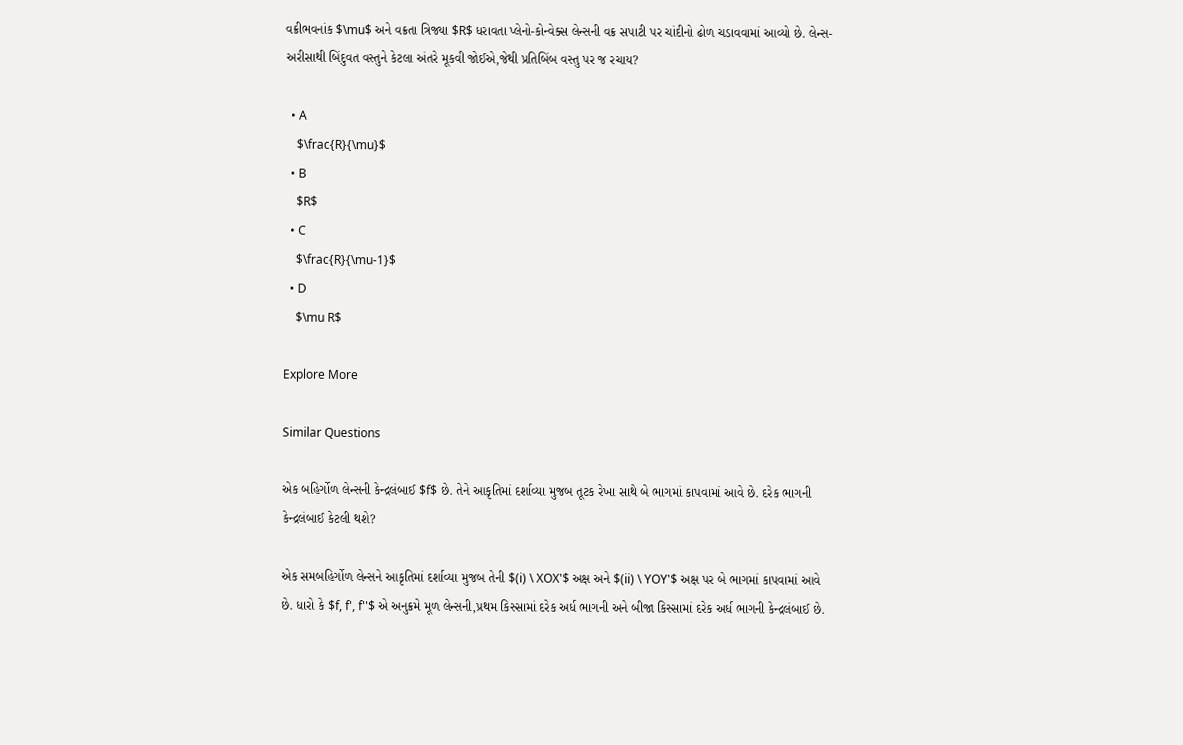વક્રીભવનાંક $\mu$ અને વક્રતા ત્રિજ્યા $R$ ધરાવતા પ્લેનો-કોન્વેક્સ લેન્સની વક્ર સપાટી પર ચાંદીનો ઢોળ ચડાવવામાં આવ્યો છે. લેન્સ-અરીસાથી બિંદુવત વસ્તુને કેટલા અંતરે મૂકવી જોઈએ,જેથી પ્રતિબિંબ વસ્તુ પર જ રચાય?

  • A
    $\frac{R}{\mu}$
  • B
    $R$
  • C
    $\frac{R}{\mu-1}$
  • D
    $\mu R$

Explore More

Similar Questions

એક બહિર્ગોળ લેન્સની કેન્દ્રલંબાઈ $f$ છે. તેને આકૃતિમાં દર્શાવ્યા મુજબ તૂટક રેખા સાથે બે ભાગમાં કાપવામાં આવે છે. દરેક ભાગની કેન્દ્રલંબાઈ કેટલી થશે?

એક સમબહિર્ગોળ લેન્સને આકૃતિમાં દર્શાવ્યા મુજબ તેની $(i) \ XOX'$ અક્ષ અને $(ii) \ YOY'$ અક્ષ પર બે ભાગમાં કાપવામાં આવે છે. ધારો કે $f, f', f''$ એ અનુક્રમે મૂળ લેન્સની,પ્રથમ કિસ્સામાં દરેક અર્ધ ભાગની અને બીજા કિસ્સામાં દરેક અર્ધ ભાગની કેન્દ્રલંબાઈ છે.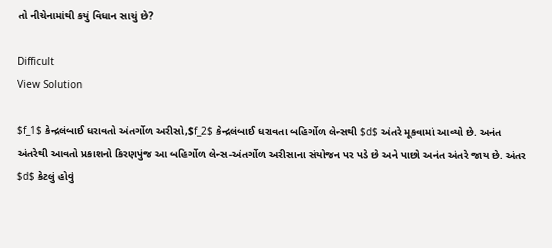તો નીચેનામાંથી કયું વિધાન સાચું છે?

Difficult
View Solution

$f_1$ કેન્દ્રલંબાઈ ધરાવતો અંતર્ગોળ અરીસો,$f_2$ કેન્દ્રલંબાઈ ધરાવતા બહિર્ગોળ લેન્સથી $d$ અંતરે મૂકવામાં આવ્યો છે. અનંત અંતરેથી આવતો પ્રકાશનો કિરણપુંજ આ બહિર્ગોળ લેન્સ-અંતર્ગોળ અરીસાના સંયોજન પર પડે છે અને પાછો અનંત અંતરે જાય છે. અંતર $d$ કેટલું હોવું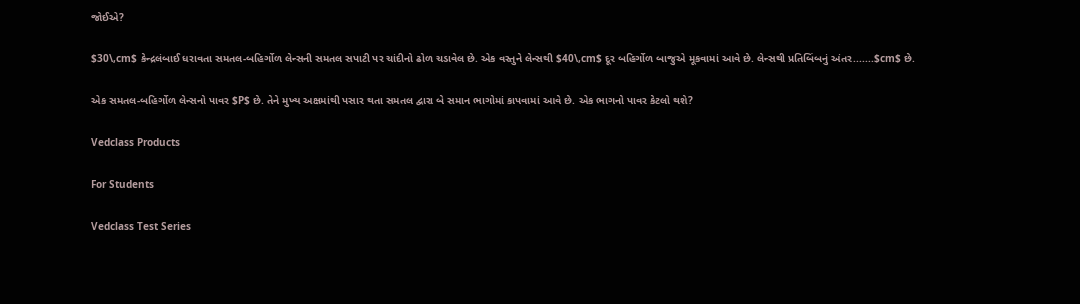જોઈએ?

$30\,cm$ કેન્દ્રલંબાઈ ધરાવતા સમતલ-બહિર્ગોળ લેન્સની સમતલ સપાટી પર ચાંદીનો ઢોળ ચડાવેલ છે. એક વસ્તુને લેન્સથી $40\,cm$ દૂર બહિર્ગોળ બાજુએ મૂકવામાં આવે છે. લેન્સથી પ્રતિબિંબનું અંતર.......$cm$ છે.

એક સમતલ-બહિર્ગોળ લેન્સનો પાવર $P$ છે. તેને મુખ્ય અક્ષમાંથી પસાર થતા સમતલ દ્વારા બે સમાન ભાગોમાં કાપવામાં આવે છે. એક ભાગનો પાવર કેટલો થશે?

Vedclass Products

For Students

Vedclass Test Series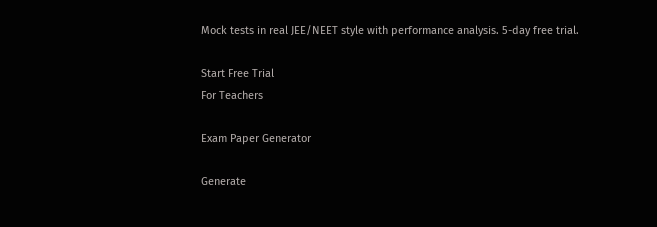Mock tests in real JEE/NEET style with performance analysis. 5-day free trial.

Start Free Trial
For Teachers

Exam Paper Generator

Generate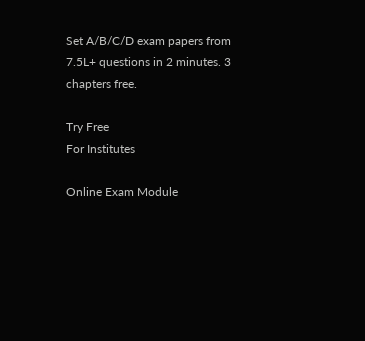Set A/B/C/D exam papers from 7.5L+ questions in 2 minutes. 3 chapters free.

Try Free
For Institutes

Online Exam Module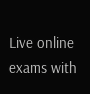Live online exams with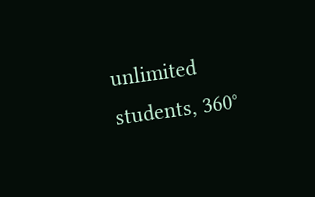unlimited students, 360°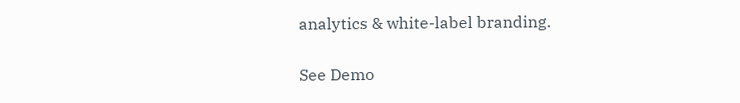analytics & white-label branding.

See Demo